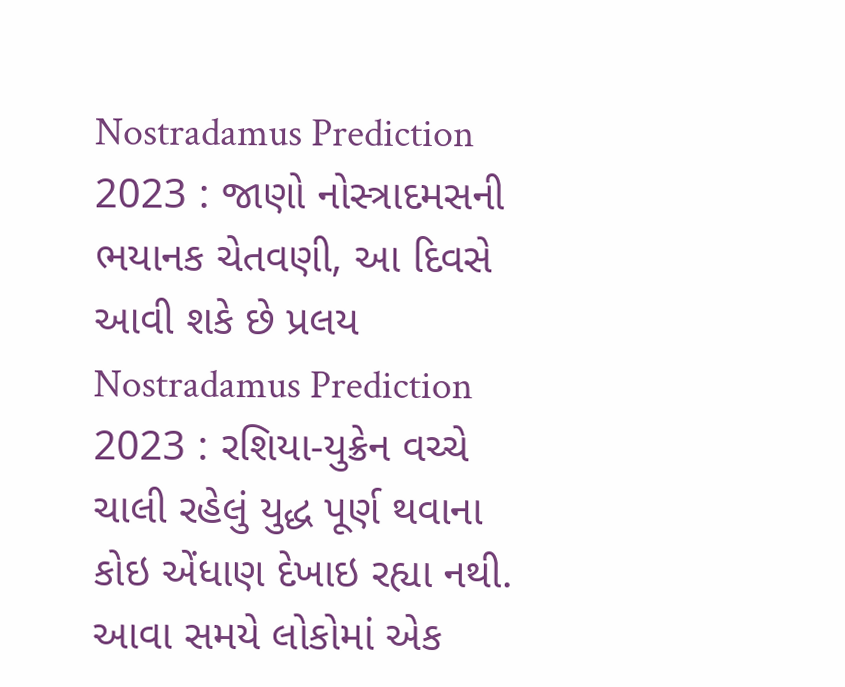Nostradamus Prediction 2023 : જાણો નોસ્ત્રાદમસની ભયાનક ચેતવણી, આ દિવસે આવી શકે છે પ્રલય
Nostradamus Prediction 2023 : રશિયા-યુક્રેન વચ્ચે ચાલી રહેલું યુદ્ધ પૂર્ણ થવાના કોઇ એંધાણ દેખાઇ રહ્યા નથી. આવા સમયે લોકોમાં એક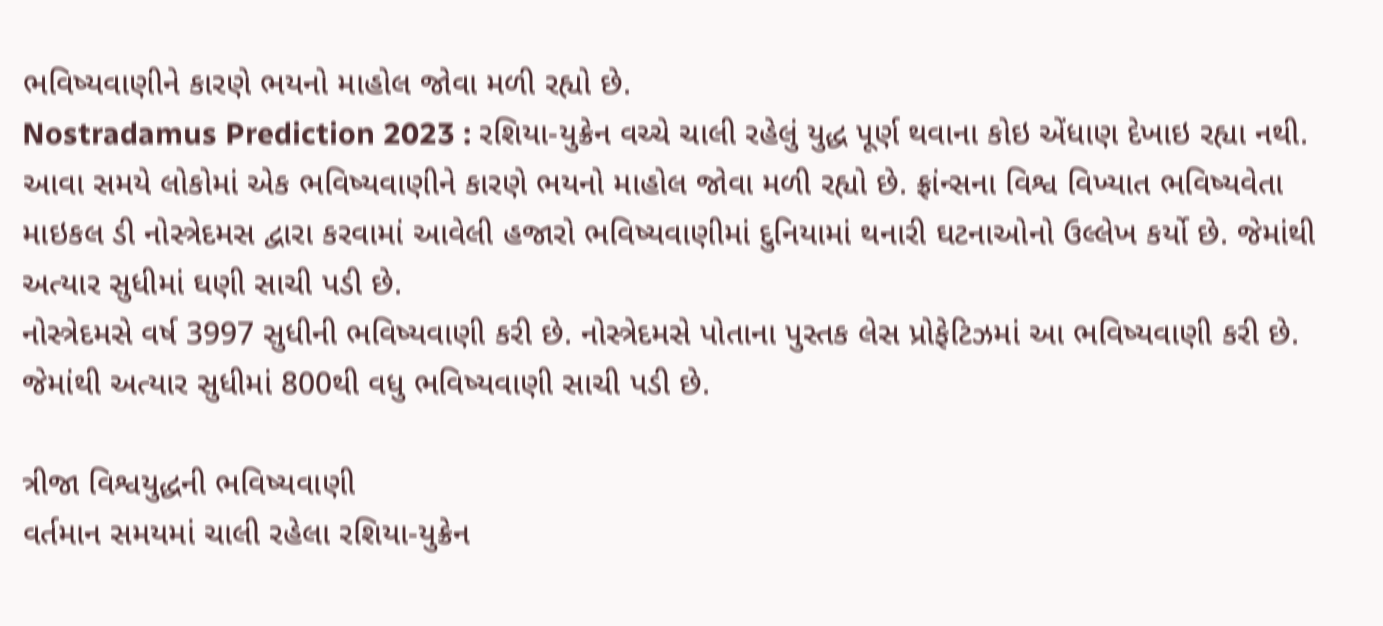ભવિષ્યવાણીને કારણે ભયનો માહોલ જોવા મળી રહ્યો છે.
Nostradamus Prediction 2023 : રશિયા-યુક્રેન વચ્ચે ચાલી રહેલું યુદ્ધ પૂર્ણ થવાના કોઇ એંધાણ દેખાઇ રહ્યા નથી. આવા સમયે લોકોમાં એક ભવિષ્યવાણીને કારણે ભયનો માહોલ જોવા મળી રહ્યો છે. ફ્રાંન્સના વિશ્વ વિખ્યાત ભવિષ્યવેતા માઇકલ ડી નોસ્ત્રેદમસ દ્વારા કરવામાં આવેલી હજારો ભવિષ્યવાણીમાં દુનિયામાં થનારી ઘટનાઓનો ઉલ્લેખ કર્યો છે. જેમાંથી અત્યાર સુધીમાં ઘણી સાચી પડી છે.
નોસ્ત્રેદમસે વર્ષ 3997 સુધીની ભવિષ્યવાણી કરી છે. નોસ્ત્રેદમસે પોતાના પુસ્તક લેસ પ્રોફેટિઝમાં આ ભવિષ્યવાણી કરી છે. જેમાંથી અત્યાર સુધીમાં 800થી વધુ ભવિષ્યવાણી સાચી પડી છે.

ત્રીજા વિશ્વયુદ્ધની ભવિષ્યવાણી
વર્તમાન સમયમાં ચાલી રહેલા રશિયા-યુક્રેન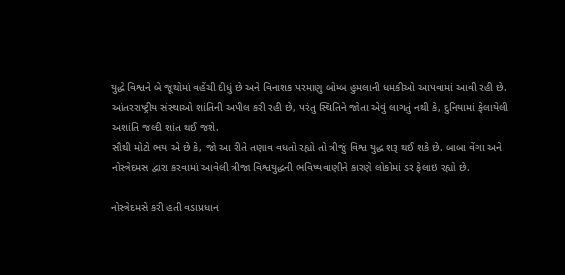યુદ્ધે વિશ્વને બે જૂથોમાં વહેંચી દીધું છે અને વિનાશક પરમાણુ બોમ્બ હુમલાની ધમકીઓ આપવામાં આવી રહી છે.
આંતરરાષ્ટ્રીય સંસ્થાઓ શાંતિની અપીલ કરી રહી છે, પરંતુ સ્થિતિને જોતા એવું લાગતું નથી કે, દુનિયામાં ફેલાયેલી અશાંતિ જલ્દી શાંત થઈ જશે.
સૌથી મોટો ભય એ છે કે, જો આ રીતે તણાવ વધતો રહ્યો તો ત્રીજું વિશ્વ યુદ્ધ શરૂ થઈ શકે છે. બાબા વેંગા અને નોસ્ત્રેદમસ દ્વારા કરવામાં આવેલી ત્રીજા વિશ્વયુદ્ધની ભવિષ્યવાણીને કારણે લોકોમાં ડર ફેલાઇ રહ્યો છે.

નોસ્ત્રેદમસે કરી હતી વડાપ્રધાન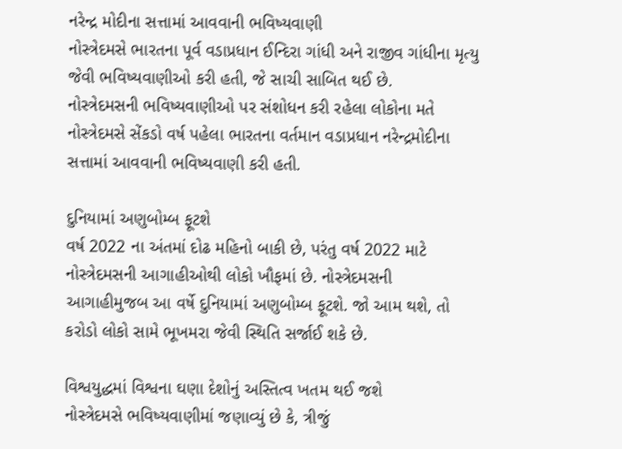નરેન્દ્ર મોદીના સત્તામાં આવવાની ભવિષ્યવાણી
નોસ્ત્રેદમસે ભારતના પૂર્વ વડાપ્રધાન ઈન્દિરા ગાંધી અને રાજીવ ગાંધીના મૃત્યુ જેવી ભવિષ્યવાણીઓ કરી હતી, જે સાચી સાબિત થઈ છે.
નોસ્ત્રેદમસની ભવિષ્યવાણીઓ પર સંશોધન કરી રહેલા લોકોના મતે નોસ્ત્રેદમસે સેંકડો વર્ષ પહેલા ભારતના વર્તમાન વડાપ્રધાન નરેન્દ્રમોદીના સત્તામાં આવવાની ભવિષ્યવાણી કરી હતી.

દુનિયામાં અણુબોમ્બ ફૂટશે
વર્ષ 2022 ના અંતમાં દોઢ મહિનો બાકી છે, પરંતુ વર્ષ 2022 માટે નોસ્ત્રેદમસની આગાહીઓથી લોકો ખૌફમાં છે. નોસ્ત્રેદમસની આગાહીમુજબ આ વર્ષે દુનિયામાં અણુબોમ્બ ફૂટશે. જો આમ થશે, તો કરોડો લોકો સામે ભૂખમરા જેવી સ્થિતિ સર્જાઈ શકે છે.

વિશ્વયુદ્ધમાં વિશ્વના ઘણા દેશોનું અસ્તિત્વ ખતમ થઈ જશે
નોસ્ત્રેદમસે ભવિષ્યવાણીમાં જણાવ્યું છે કે, ત્રીજું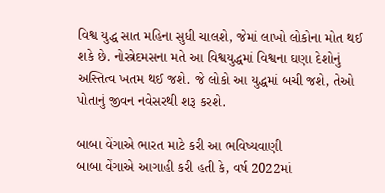વિશ્વ યુદ્ધ સાત મહિના સુધી ચાલશે, જેમાં લાખો લોકોના મોત થઈ શકે છે. નોસ્ત્રેદમસના મતે આ વિશ્વયુદ્ધમાં વિશ્વના ઘણા દેશોનું અસ્તિત્વ ખતમ થઈ જશે. જે લોકો આ યુદ્ધમાં બચી જશે, તેઓ પોતાનું જીવન નવેસરથી શરૂ કરશે.

બાબા વેંગાએ ભારત માટે કરી આ ભવિષ્યવાણી
બાબા વેંગાએ આગાહી કરી હતી કે, વર્ષ 2022માં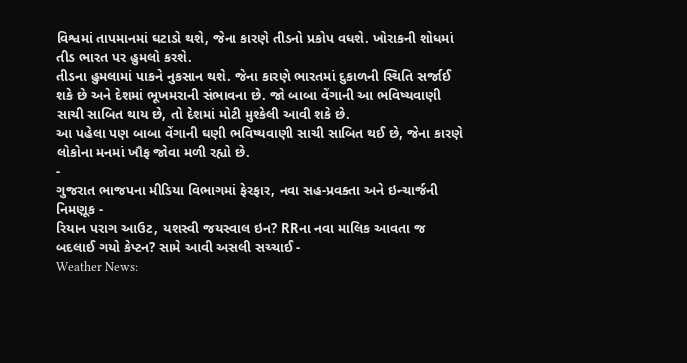વિશ્વમાં તાપમાનમાં ઘટાડો થશે, જેના કારણે તીડનો પ્રકોપ વધશે. ખોરાકની શોધમાં તીડ ભારત પર હુમલો કરશે.
તીડના હુમલામાં પાકને નુકસાન થશે. જેના કારણે ભારતમાં દુકાળની સ્થિતિ સર્જાઈ શકે છે અને દેશમાં ભૂખમરાની સંભાવના છે. જો બાબા વેંગાની આ ભવિષ્યવાણી સાચી સાબિત થાય છે, તો દેશમાં મોટી મુશ્કેલી આવી શકે છે.
આ પહેલા પણ બાબા વેંગાની ઘણી ભવિષ્યવાણી સાચી સાબિત થઈ છે, જેના કારણે લોકોના મનમાં ખૌફ જોવા મળી રહ્યો છે.
-
ગુજરાત ભાજપના મીડિયા વિભાગમાં ફેરફાર, નવા સહ-પ્રવક્તા અને ઇન્ચાર્જની નિમણૂક -
રિયાન પરાગ આઉટ, યશસ્વી જયસ્વાલ ઇન? RRના નવા માલિક આવતા જ બદલાઈ ગયો કેપ્ટન? સામે આવી અસલી સચ્ચાઈ -
Weather News: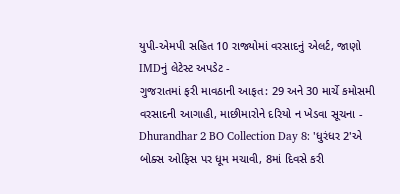યુપી-એમપી સહિત 10 રાજ્યોમાં વરસાદનું એલર્ટ, જાણો IMDનું લેટેસ્ટ અપડેટ -
ગુજરાતમાં ફરી માવઠાની આફત: 29 અને 30 માર્ચે કમોસમી વરસાદની આગાહી, માછીમારોને દરિયો ન ખેડવા સૂચના -
Dhurandhar 2 BO Collection Day 8: 'ધુરંધર 2'એ બોક્સ ઓફિસ પર ધૂમ મચાવી, 8માં દિવસે કરી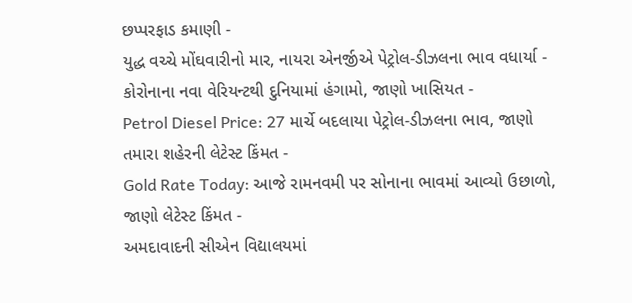છપ્પરફાડ કમાણી -
યુદ્ધ વચ્ચે મોંઘવારીનો માર, નાયરા એનર્જીએ પેટ્રોલ-ડીઝલના ભાવ વધાર્યા -
કોરોનાના નવા વેરિયન્ટથી દુનિયામાં હંગામો, જાણો ખાસિયત -
Petrol Diesel Price: 27 માર્ચે બદલાયા પેટ્રોલ-ડીઝલના ભાવ, જાણો તમારા શહેરની લેટેસ્ટ કિંમત -
Gold Rate Today: આજે રામનવમી પર સોનાના ભાવમાં આવ્યો ઉછાળો, જાણો લેટેસ્ટ કિંમત -
અમદાવાદની સીએન વિદ્યાલયમાં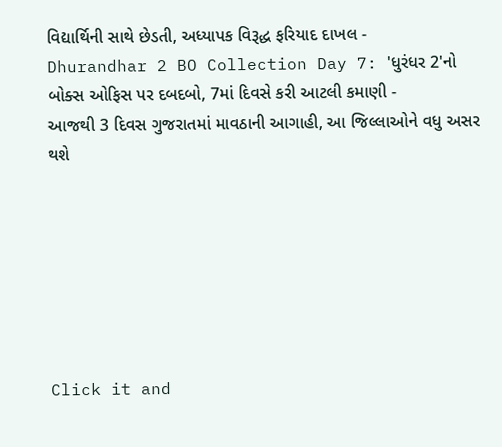વિદ્યાર્થિની સાથે છેડતી, અધ્યાપક વિરૂદ્ધ ફરિયાદ દાખલ -
Dhurandhar 2 BO Collection Day 7: 'ધુરંધર 2'નો બોક્સ ઓફિસ પર દબદબો, 7માં દિવસે કરી આટલી કમાણી -
આજથી 3 દિવસ ગુજરાતમાં માવઠાની આગાહી, આ જિલ્લાઓને વધુ અસર થશે







Click it and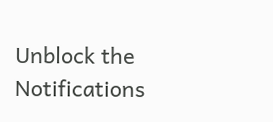Unblock the Notifications